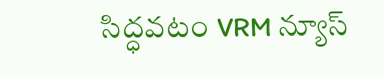సిద్ధవటం VRM న్యూస్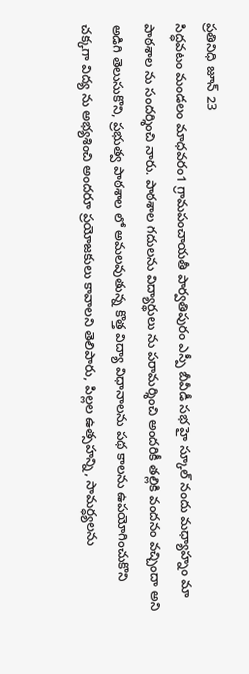ప్రతినిధి జూన్ 23
సిద్ధవటం మండలం మాధవరం1 గ్రామపంచాయతీ పార్వతిపురం ఎస్పీ బీవీడీ సభ హై స్కూల్ నందు మధ్యాహ్నం మా పాఠశాల ను సందర్శించి నారు. పాఠశాల గదులను విద్యార్థులు ను పరామర్శించి అందరికీ తల్లికి వందనం వచ్చిందా అని అడిగి తెలుసుకొని, ప్రభుత్వ పాఠశాల లో అమలవుతున్న కొత్త విద్యా విధానాలను పథ కాలను ఉపయోగించుకొని చక్కగా విద్య ను అభ్యశించి అందరూ ప్రయోజకులు కావాలని తెలిపారు, పిల్లల ఉత్సహన్ని, సామర్ధ్యలను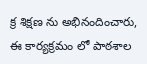క్ర శిక్షణ ను అభినందించారు, ఈ కార్యక్రమం లో పాఠశాల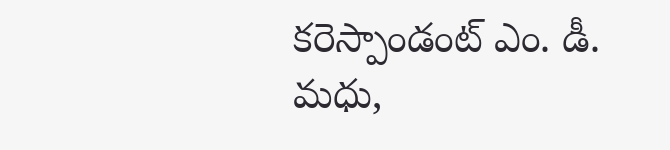కరెస్పాండంట్ ఎం. డీ. మధు,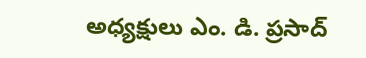అధ్యక్షులు ఎం. డి. ప్రసాద్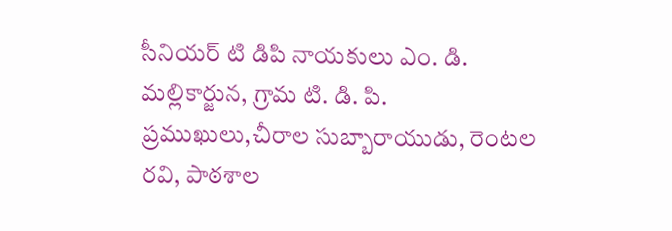సీనియర్ టి డిపి నాయకులు ఎం. డి. మల్లికార్జున, గ్రామ టి. డి. పి. ప్రముఖులు,చీరాల సుబ్బారాయుడు, రెంటల రవి, పాఠశాల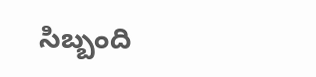సిబ్బంది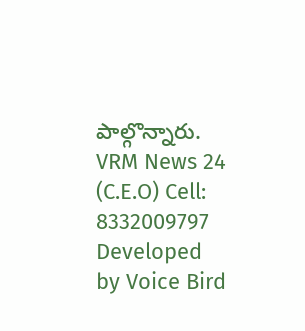పాల్గొన్నారు.
VRM News 24 (C.E.O) Cell: 8332009797
Developed by Voice Bird